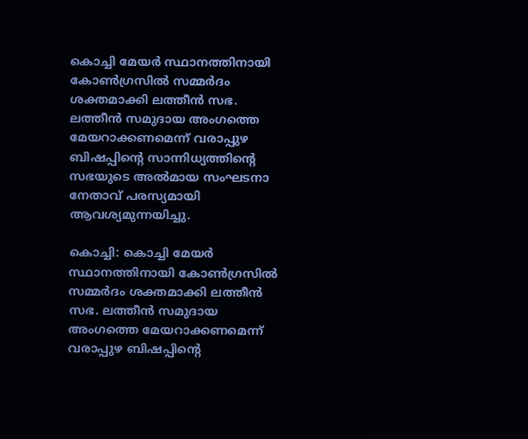കൊച്ചി മേയര്‍ സ്ഥാനത്തിനായി കോണ്‍ഗ്രസില്‍ സമ്മര്‍ദം ശക്തമാക്കി ലത്തീന്‍ സഭ. ലത്തീന്‍ സമുദായ അംഗത്തെ മേയറാക്കണമെന്ന് വരാപ്പുഴ ബിഷപ്പിന്‍റെ സാന്നിധ്യത്തിന്‍റെ സഭയുടെ അല്‍മായ സംഘടനാ നേതാവ് പരസ്യമായി ആവശ്യമുന്നയിച്ചു.

കൊച്ചി: കൊച്ചി മേയര്‍ സ്ഥാനത്തിനായി കോണ്‍ഗ്രസില്‍ സമ്മര്‍ദം ശക്തമാക്കി ലത്തീന്‍ സഭ. ലത്തീന്‍ സമുദായ അംഗത്തെ മേയറാക്കണമെന്ന് വരാപ്പുഴ ബിഷപ്പിന്‍റെ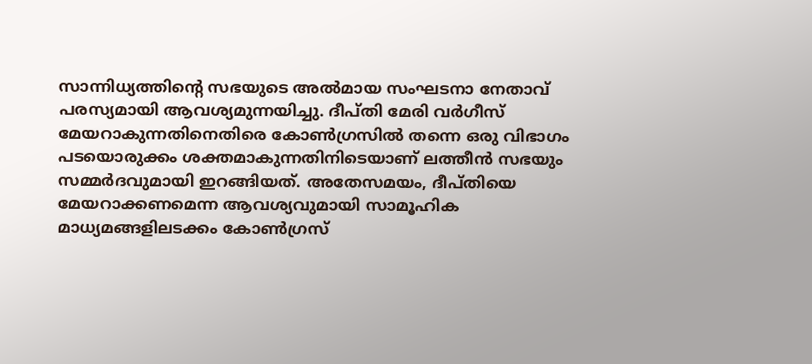സാന്നിധ്യത്തിന്‍റെ സഭയുടെ അല്‍മായ സംഘടനാ നേതാവ് പരസ്യമായി ആവശ്യമുന്നയിച്ചു. ദീപ്തി മേരി വര്‍ഗീസ് മേയറാകുന്നതിനെതിരെ കോണ്‍ഗ്രസില്‍ തന്നെ ഒരു വിഭാഗം പടയൊരുക്കം ശക്തമാകുന്നതിനിടെയാണ് ലത്തീന്‍ സഭയും സമ്മര്‍ദവുമായി ഇറങ്ങിയത്. അതേസമയം, ദീപ്തിയെ മേയറാക്കണമെന്ന ആവശ്യവുമായി സാമൂഹിക മാധ്യമങ്ങളിലടക്കം കോണ്‍ഗ്രസ്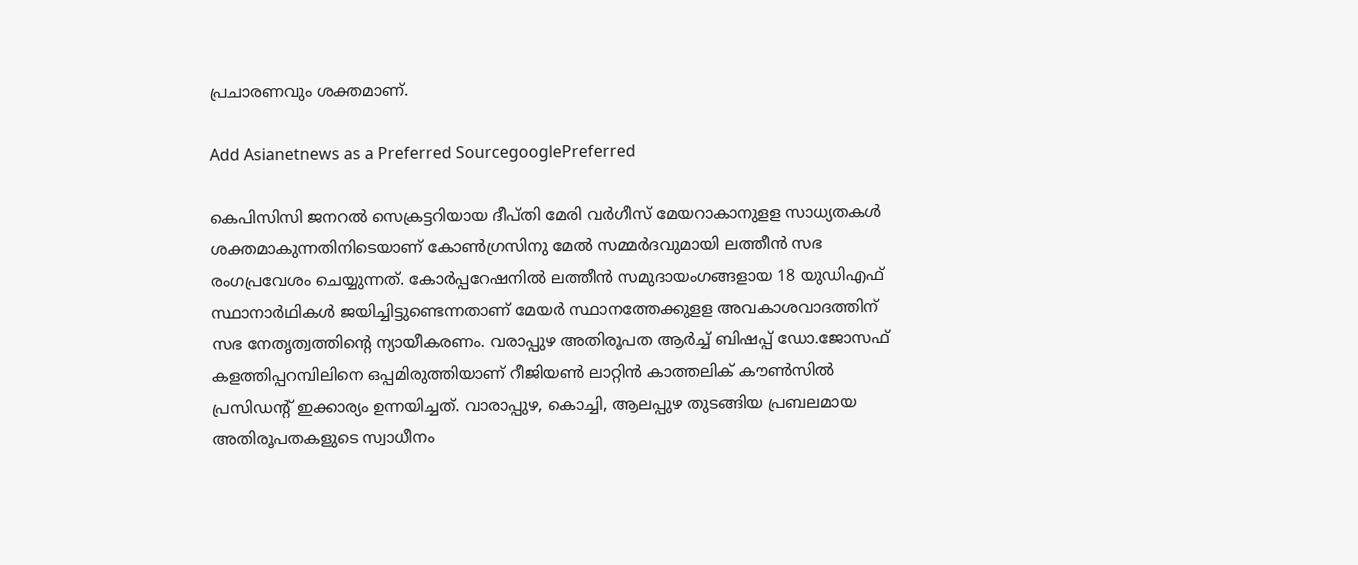പ്രചാരണവും ശക്തമാണ്.

Add Asianetnews as a Preferred SourcegooglePreferred

കെപിസിസി ജനറല്‍ സെക്രട്ടറിയായ ദീപ്തി മേരി വര്‍ഗീസ് മേയറാകാനുളള സാധ്യതകള്‍ ശക്തമാകുന്നതിനിടെയാണ് കോണ്‍ഗ്രസിനു മേല്‍ സമ്മര്‍ദവുമായി ലത്തീന്‍ സഭ രംഗപ്രവേശം ചെയ്യുന്നത്. കോര്‍പ്പറേഷനില്‍ ലത്തീന്‍ സമുദായംഗങ്ങളായ 18 യുഡിഎഫ് സ്ഥാനാര്‍ഥികള്‍ ജയിച്ചിട്ടുണ്ടെന്നതാണ് മേയര്‍ സ്ഥാനത്തേക്കുളള അവകാശവാദത്തിന് സഭ നേതൃത്വത്തിന്‍റെ ന്യായീകരണം. വരാപ്പുഴ അതിരൂപത ആര്‍ച്ച് ബിഷപ്പ് ഡോ.ജോസഫ് കളത്തിപ്പറമ്പിലിനെ ഒപ്പമിരുത്തിയാണ് റീജിയണ്‍ ലാറ്റിന്‍ കാത്തലിക് കൗണ്‍സില്‍ പ്രസിഡന്‍റ് ഇക്കാര്യം ഉന്നയിച്ചത്. വാരാപ്പുഴ, കൊച്ചി, ആലപ്പുഴ തുടങ്ങിയ പ്രബലമായ അതിരൂപതകളുടെ സ്വാധീനം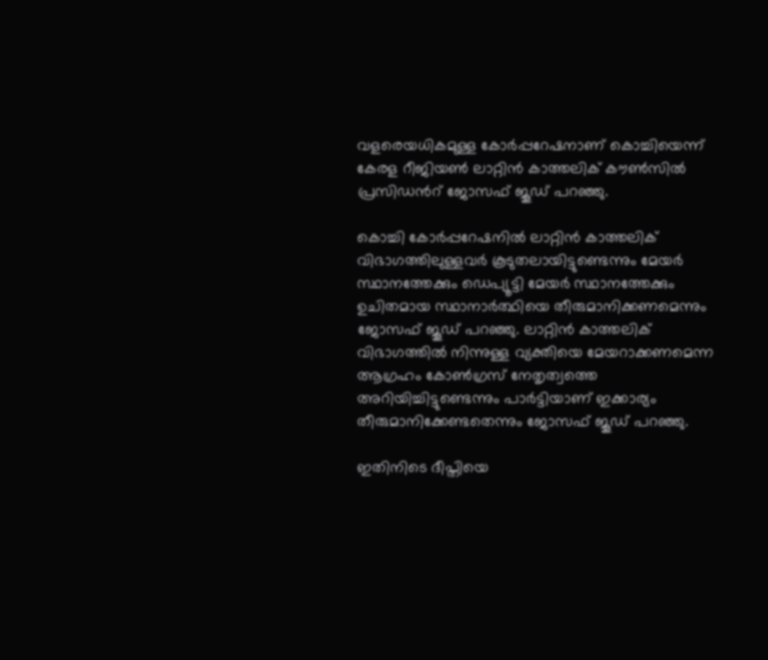വളരെയധികമുള്ള കോര്‍പ്പറേഷനാണ് കൊച്ചിയെന്ന് കേരള റീജിയണ്‍ ലാറ്റിന്‍ കാത്തലിക് കൗണ്‍സില്‍ പ്രസിഡന്‍റ് ജോസഫ് ജൂഡ് പറഞ്ഞു.

കൊച്ചി കോര്‍പ്പറേഷനിൽ ലാറ്റിൻ കാത്തലിക് വിഭാഗത്തിലുള്ളവര്‍ കൂടുതലായിട്ടുണ്ടെന്നും മേയര്‍ സ്ഥാനത്തേക്കും ഡെപ്യൂട്ടി മേയര്‍ സ്ഥാനത്തേക്കും ഉചിതമായ സ്ഥാനാര്‍ത്ഥിയെ തീരുമാനിക്കണമെന്നും ജോസഫ് ജൂഡ് പറഞ്ഞു. ലാറ്റിൻ കാത്തലിക് വിഭാഗത്തില്‍ നിന്നുള്ള വ്യക്തിയെ മേയറാക്കണമെന്ന ആഗ്രഹം കോണ്‍ഗ്രസ് നേതൃത്വത്തെ അറിയിച്ചിട്ടുണ്ടെന്നും പാര്‍ട്ടിയാണ് ഇക്കാര്യം തീരുമാനിക്കേണ്ടതെന്നും ജോസഫ് ജൂഡ് പറഞ്ഞു.

ഇതിനിടെ ദീപ്തിയെ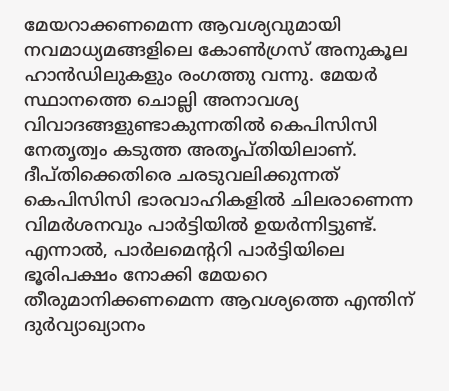മേയറാക്കണമെന്ന ആവശ്യവുമായി നവമാധ്യമങ്ങളിലെ കോണ്‍ഗ്രസ് അനുകൂല ഹാന്‍ഡിലുകളും രംഗത്തു വന്നു. മേയര്‍ സ്ഥാനത്തെ ചൊല്ലി അനാവശ്യ വിവാദങ്ങളുണ്ടാകുന്നതില്‍ കെപിസിസി നേതൃത്വം കടുത്ത അതൃപ്തിയിലാണ്. ദീപ്തിക്കെതിരെ ചരടുവലിക്കുന്നത് കെപിസിസി ഭാരവാഹികളില്‍ ചിലരാണെന്ന വിമര്‍ശനവും പാര്‍ട്ടിയില്‍ ഉയര്‍ന്നിട്ടുണ്ട്. എന്നാല്‍, പാര്‍ലമെന്‍ററി പാര്‍ട്ടിയിലെ ഭൂരിപക്ഷം നോക്കി മേയറെ തീരുമാനിക്കണമെന്ന ആവശ്യത്തെ എന്തിന് ദുര്‍വ്യാഖ്യാനം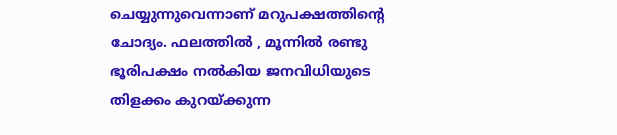ചെയ്യുന്നുവെന്നാണ് മറുപക്ഷത്തിന്‍റെ ചോദ്യം. ഫലത്തില്‍ , മൂന്നില്‍ രണ്ടു ഭൂരിപക്ഷം നല്‍കിയ ജനവിധിയുടെ തിളക്കം കുറയ്ക്കുന്ന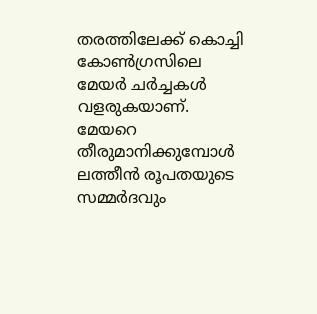തരത്തിലേക്ക് കൊച്ചി കോണ്‍ഗ്രസിലെ മേയര്‍ ചര്‍ച്ചകള്‍ വളരുകയാണ്. മേയറെ തീരുമാനിക്കുമ്പോള്‍ ലത്തീൻ രൂപതയുടെ സമ്മര്‍ദവും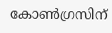കോണ്‍ഗ്രസിന്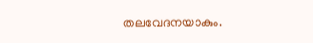തലവേദനയാകും.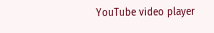YouTube video player